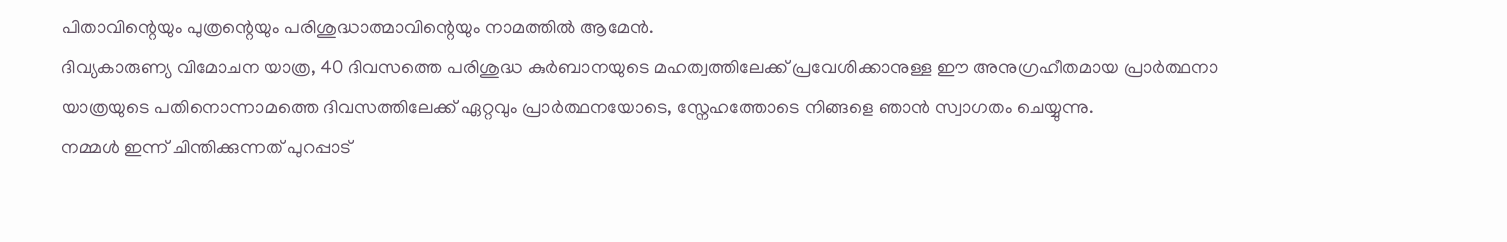പിതാവിന്റെയും പുത്രന്റെയും പരിശുദ്ധാത്മാവിന്റെയും നാമത്തിൽ ആമേൻ.
ദിവ്യകാരുണ്യ വിമോചന യാത്ര, 40 ദിവസത്തെ പരിശുദ്ധ കുർബാനയുടെ മഹത്വത്തിലേക്ക് പ്രവേശിക്കാനുള്ള ഈ അനുഗ്രഹീതമായ പ്രാർത്ഥനാ യാത്രയുടെ പതിനൊന്നാമത്തെ ദിവസത്തിലേക്ക് ഏറ്റവും പ്രാർത്ഥനയോടെ, സ്നേഹത്തോടെ നിങ്ങളെ ഞാൻ സ്വാഗതം ചെയ്യുന്നു.
നമ്മൾ ഇന്ന് ചിന്തിക്കുന്നത് പുറപ്പാട്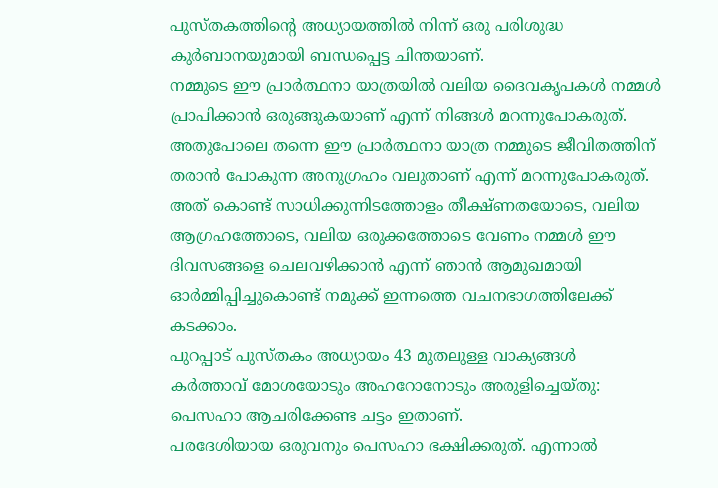പുസ്തകത്തിന്റെ അധ്യായത്തിൽ നിന്ന് ഒരു പരിശുദ്ധ കുർബാനയുമായി ബന്ധപ്പെട്ട ചിന്തയാണ്.
നമ്മുടെ ഈ പ്രാർത്ഥനാ യാത്രയിൽ വലിയ ദൈവകൃപകൾ നമ്മൾ പ്രാപിക്കാൻ ഒരുങ്ങുകയാണ് എന്ന് നിങ്ങൾ മറന്നുപോകരുത്.
അതുപോലെ തന്നെ ഈ പ്രാർത്ഥനാ യാത്ര നമ്മുടെ ജീവിതത്തിന് തരാൻ പോകുന്ന അനുഗ്രഹം വലുതാണ് എന്ന് മറന്നുപോകരുത്.
അത് കൊണ്ട് സാധിക്കുന്നിടത്തോളം തീക്ഷ്ണതയോടെ, വലിയ ആഗ്രഹത്തോടെ, വലിയ ഒരുക്കത്തോടെ വേണം നമ്മൾ ഈ ദിവസങ്ങളെ ചെലവഴിക്കാൻ എന്ന് ഞാൻ ആമുഖമായി ഓർമ്മിപ്പിച്ചുകൊണ്ട് നമുക്ക് ഇന്നത്തെ വചനഭാഗത്തിലേക്ക് കടക്കാം.
പുറപ്പാട് പുസ്തകം അധ്യായം 43 മുതലുള്ള വാക്യങ്ങൾ
കർത്താവ് മോശയോടും അഹറോനോടും അരുളിച്ചെയ്തു:
പെസഹാ ആചരിക്കേണ്ട ചട്ടം ഇതാണ്.
പരദേശിയായ ഒരുവനും പെസഹാ ഭക്ഷിക്കരുത്. എന്നാൽ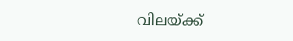വിലയ്ക്ക്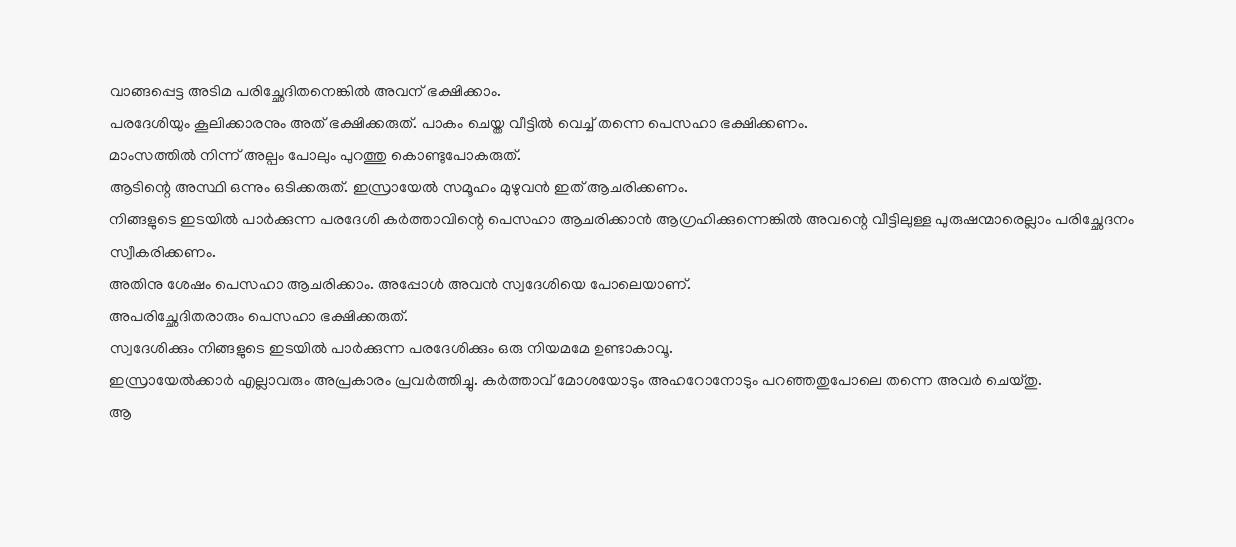വാങ്ങപ്പെട്ട അടിമ പരിച്ഛേദിതനെങ്കിൽ അവന് ഭക്ഷിക്കാം.
പരദേശിയും കൂലിക്കാരനും അത് ഭക്ഷിക്കരുത്. പാകം ചെയ്ത വീട്ടിൽ വെച്ച് തന്നെ പെസഹാ ഭക്ഷിക്കണം.
മാംസത്തിൽ നിന്ന് അല്പം പോലും പുറത്തു കൊണ്ടുപോകരുത്.
ആടിന്റെ അസ്ഥി ഒന്നും ഒടിക്കരുത്. ഇസ്രായേൽ സമൂഹം മുഴുവൻ ഇത് ആചരിക്കണം.
നിങ്ങളുടെ ഇടയിൽ പാർക്കുന്ന പരദേശി കർത്താവിന്റെ പെസഹാ ആചരിക്കാൻ ആഗ്രഹിക്കുന്നെങ്കിൽ അവന്റെ വീട്ടിലുള്ള പുരുഷന്മാരെല്ലാം പരിച്ഛേദനം സ്വീകരിക്കണം.
അതിനു ശേഷം പെസഹാ ആചരിക്കാം. അപ്പോൾ അവൻ സ്വദേശിയെ പോലെയാണ്.
അപരിച്ഛേദിതരാരും പെസഹാ ഭക്ഷിക്കരുത്.
സ്വദേശിക്കും നിങ്ങളുടെ ഇടയിൽ പാർക്കുന്ന പരദേശിക്കും ഒരു നിയമമേ ഉണ്ടാകാവൂ.
ഇസ്രായേൽക്കാർ എല്ലാവരും അപ്രകാരം പ്രവർത്തിച്ചു. കർത്താവ് മോശയോടും അഹറോനോടും പറഞ്ഞതുപോലെ തന്നെ അവർ ചെയ്തു.
ആ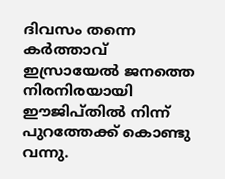ദിവസം തന്നെ കർത്താവ് ഇസ്രായേൽ ജനത്തെ നിരനിരയായി ഈജിപ്തിൽ നിന്ന് പുറത്തേക്ക് കൊണ്ടു വന്നു.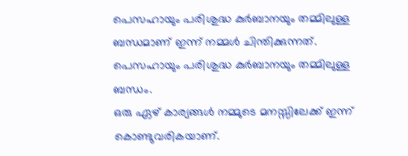പെസഹായും പരിശുദ്ധ കുർബാനയും തമ്മിലുള്ള ബന്ധമാണ് ഇന്ന് നമ്മൾ ചിന്തിക്കുന്നത്. പെസഹായും പരിശുദ്ധ കുർബാനയും തമ്മിലുള്ള ബന്ധം.
ഒരു ഏഴ് കാര്യങ്ങൾ നമ്മുടെ മനസ്സിലേക്ക് ഇന്ന് കൊണ്ടുവരികയാണ്.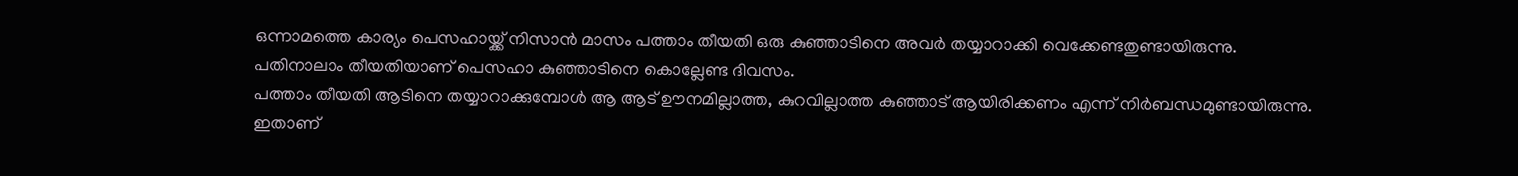ഒന്നാമത്തെ കാര്യം പെസഹായ്ക്ക് നിസാൻ മാസം പത്താം തീയതി ഒരു കുഞ്ഞാടിനെ അവർ തയ്യാറാക്കി വെക്കേണ്ടതുണ്ടായിരുന്നു.
പതിനാലാം തീയതിയാണ് പെസഹാ കുഞ്ഞാടിനെ കൊല്ലേണ്ട ദിവസം.
പത്താം തീയതി ആടിനെ തയ്യാറാക്കുമ്പോൾ ആ ആട് ഊനമില്ലാത്ത, കുറവില്ലാത്ത കുഞ്ഞാട് ആയിരിക്കണം എന്ന് നിർബന്ധമുണ്ടായിരുന്നു.
ഇതാണ്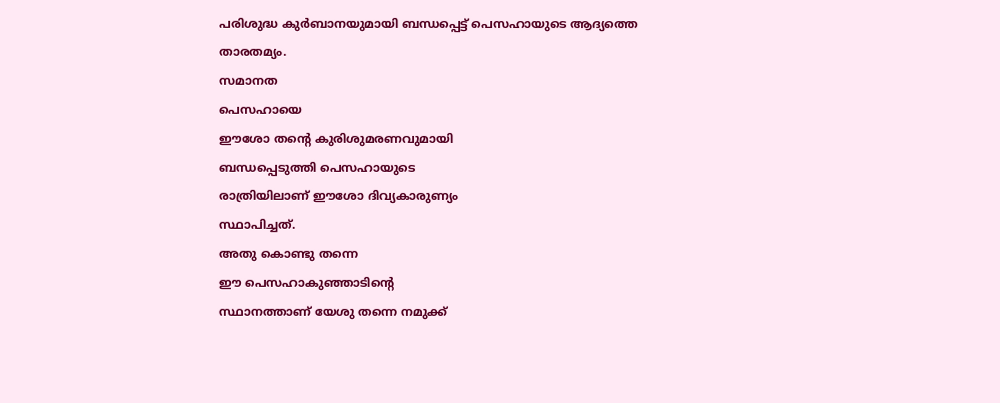പരിശുദ്ധ കുർബാനയുമായി ബന്ധപ്പെട്ട് പെസഹായുടെ ആദ്യത്തെ
താരതമ്യം.
സമാനത
പെസഹായെ
ഈശോ തന്റെ കുരിശുമരണവുമായി
ബന്ധപ്പെടുത്തി പെസഹായുടെ
രാത്രിയിലാണ് ഈശോ ദിവ്യകാരുണ്യം
സ്ഥാപിച്ചത്.
അതു കൊണ്ടു തന്നെ
ഈ പെസഹാകുഞ്ഞാടിന്റെ
സ്ഥാനത്താണ് യേശു തന്നെ നമുക്ക്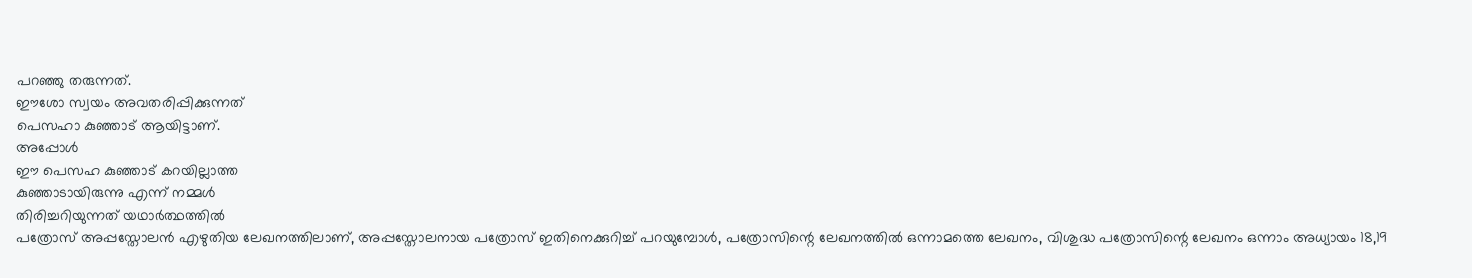പറഞ്ഞു തരുന്നത്.
ഈശോ സ്വയം അവതരിപ്പിക്കുന്നത്
പെസഹാ കുഞ്ഞാട് ആയിട്ടാണ്.
അപ്പോൾ
ഈ പെസഹ കുഞ്ഞാട് കറയില്ലാത്ത
കുഞ്ഞാടായിരുന്നു എന്ന് നമ്മൾ
തിരിച്ചറിയുന്നത് യഥാർത്ഥത്തിൽ
പത്രോസ് അപ്പസ്തോലൻ എഴുതിയ ലേഖനത്തിലാണ്, അപ്പസ്തോലനായ പത്രോസ് ഇതിനെക്കുറിച്ച് പറയുമ്പോൾ, പത്രോസിന്റെ ലേഖനത്തിൽ ഒന്നാമത്തെ ലേഖനം, വിശുദ്ധ പത്രോസിന്റെ ലേഖനം ഒന്നാം അധ്യായം 18,19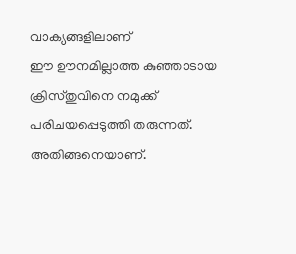വാക്യങ്ങളിലാണ്
ഈ ഊനമില്ലാത്ത കുഞ്ഞാടായ
ക്രിസ്തുവിനെ നമുക്ക്
പരിചയപ്പെടുത്തി തരുന്നത്.
അതിങ്ങനെയാണ്.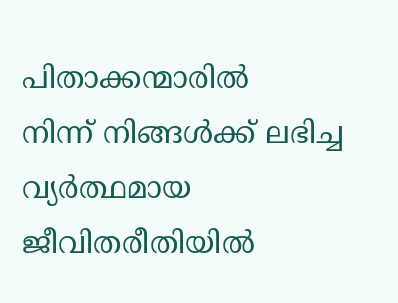പിതാക്കന്മാരിൽ
നിന്ന് നിങ്ങൾക്ക് ലഭിച്ച വ്യർത്ഥമായ
ജീവിതരീതിയിൽ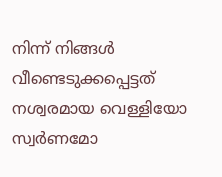നിന്ന് നിങ്ങൾ വീണ്ടെടുക്കപ്പെട്ടത്
നശ്വരമായ വെള്ളിയോ സ്വർണമോ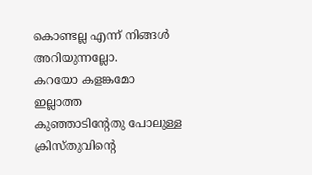കൊണ്ടല്ല എന്ന് നിങ്ങൾ അറിയുന്നല്ലോ.
കറയോ കളങ്കമോ ഇല്ലാത്ത
കുഞ്ഞാടിന്റേതു പോലുള്ള
ക്രിസ്തുവിന്റെ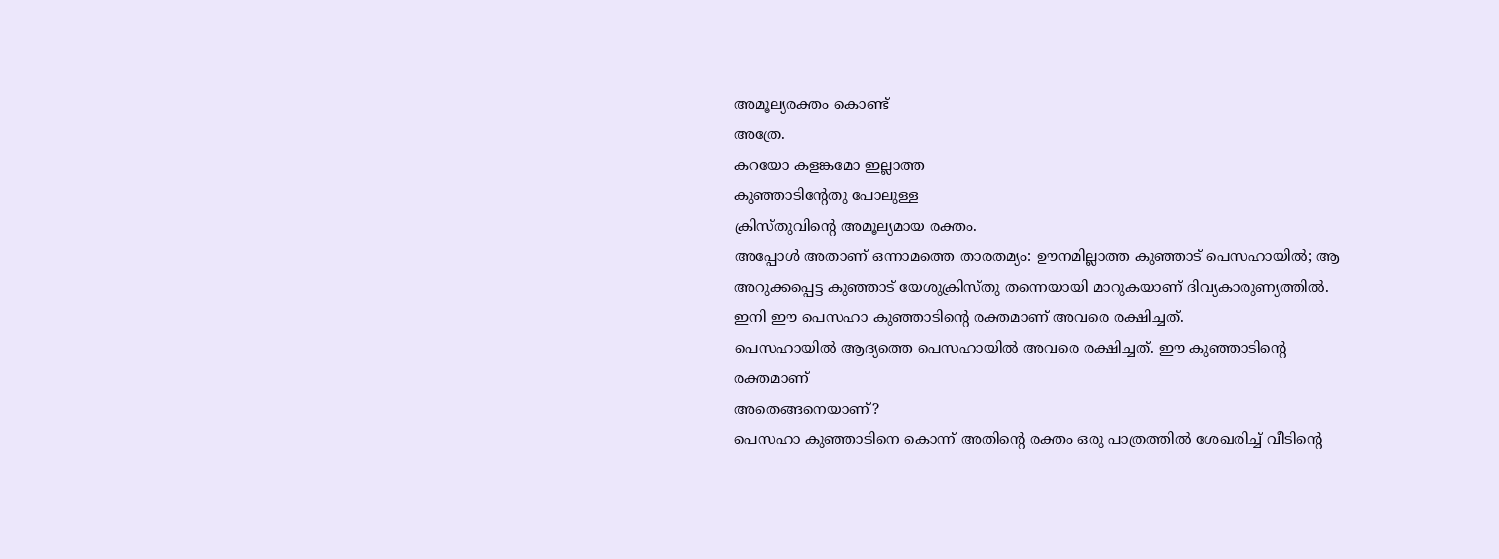അമൂല്യരക്തം കൊണ്ട്
അത്രേ.
കറയോ കളങ്കമോ ഇല്ലാത്ത
കുഞ്ഞാടിന്റേതു പോലുള്ള
ക്രിസ്തുവിന്റെ അമൂല്യമായ രക്തം.
അപ്പോൾ അതാണ് ഒന്നാമത്തെ താരതമ്യം: ഊനമില്ലാത്ത കുഞ്ഞാട് പെസഹായിൽ; ആ അറുക്കപ്പെട്ട കുഞ്ഞാട് യേശുക്രിസ്തു തന്നെയായി മാറുകയാണ് ദിവ്യകാരുണ്യത്തിൽ.
ഇനി ഈ പെസഹാ കുഞ്ഞാടിന്റെ രക്തമാണ് അവരെ രക്ഷിച്ചത്.
പെസഹായിൽ ആദ്യത്തെ പെസഹായിൽ അവരെ രക്ഷിച്ചത്. ഈ കുഞ്ഞാടിന്റെ രക്തമാണ്
അതെങ്ങനെയാണ്?
പെസഹാ കുഞ്ഞാടിനെ കൊന്ന് അതിന്റെ രക്തം ഒരു പാത്രത്തിൽ ശേഖരിച്ച് വീടിന്റെ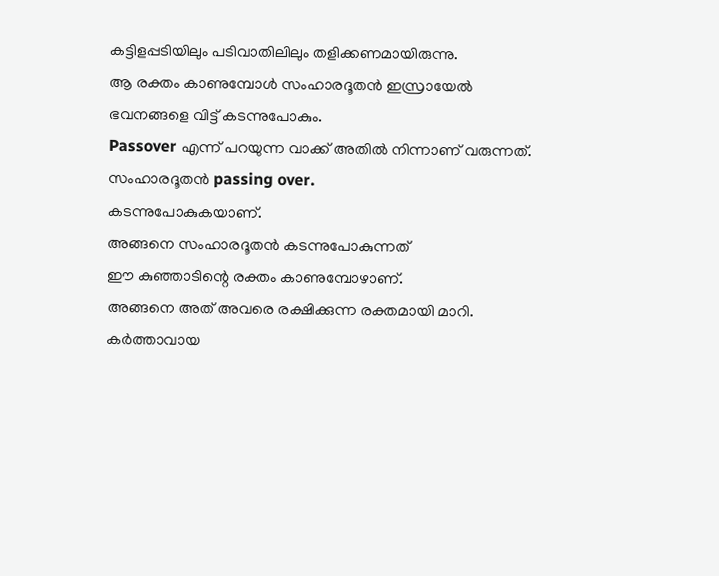കട്ടിളപ്പടിയിലും പടിവാതിലിലും തളിക്കണമായിരുന്നു.
ആ രക്തം കാണുമ്പോൾ സംഹാരദൂതൻ ഇസ്രായേൽ ഭവനങ്ങളെ വിട്ട് കടന്നുപോകും.
Passover എന്ന് പറയുന്ന വാക്ക് അതിൽ നിന്നാണ് വരുന്നത്.
സംഹാരദൂതൻ passing over.
കടന്നുപോകുകയാണ്.
അങ്ങനെ സംഹാരദൂതൻ കടന്നുപോകുന്നത്
ഈ കുഞ്ഞാടിന്റെ രക്തം കാണുമ്പോഴാണ്.
അങ്ങനെ അത് അവരെ രക്ഷിക്കുന്ന രക്തമായി മാറി.
കർത്താവായ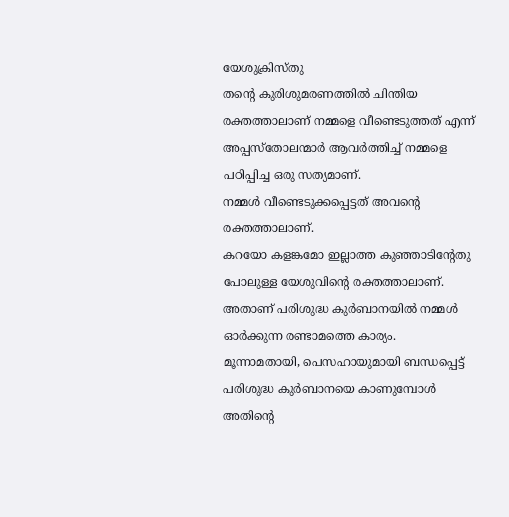യേശുക്രിസ്തു
തന്റെ കുരിശുമരണത്തിൽ ചിന്തിയ രക്തത്താലാണ് നമ്മളെ വീണ്ടെടുത്തത് എന്ന് അപ്പസ്തോലന്മാർ ആവർത്തിച്ച് നമ്മളെ പഠിപ്പിച്ച ഒരു സത്യമാണ്.
നമ്മൾ വീണ്ടെടുക്കപ്പെട്ടത് അവന്റെ രക്തത്താലാണ്.
കറയോ കളങ്കമോ ഇല്ലാത്ത കുഞ്ഞാടിന്റേതു പോലുള്ള യേശുവിന്റെ രക്തത്താലാണ്.
അതാണ് പരിശുദ്ധ കുർബാനയിൽ നമ്മൾ ഓർക്കുന്ന രണ്ടാമത്തെ കാര്യം.
മൂന്നാമതായി, പെസഹായുമായി ബന്ധപ്പെട്ട് പരിശുദ്ധ കുർബാനയെ കാണുമ്പോൾ അതിന്റെ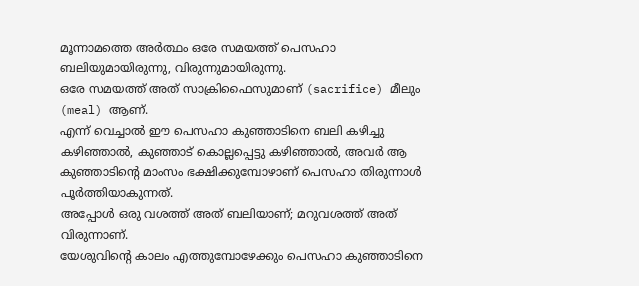മൂന്നാമത്തെ അർത്ഥം ഒരേ സമയത്ത് പെസഹാ ബലിയുമായിരുന്നു, വിരുന്നുമായിരുന്നു.
ഒരേ സമയത്ത് അത് സാക്രിഫൈസുമാണ് (sacrifice) മീലും (meal) ആണ്.
എന്ന് വെച്ചാൽ ഈ പെസഹാ കുഞ്ഞാടിനെ ബലി കഴിച്ചു കഴിഞ്ഞാൽ, കുഞ്ഞാട് കൊല്ലപ്പെട്ടു കഴിഞ്ഞാൽ, അവർ ആ കുഞ്ഞാടിന്റെ മാംസം ഭക്ഷിക്കുമ്പോഴാണ് പെസഹാ തിരുന്നാൾ പൂർത്തിയാകുന്നത്.
അപ്പോൾ ഒരു വശത്ത് അത് ബലിയാണ്; മറുവശത്ത് അത് വിരുന്നാണ്.
യേശുവിന്റെ കാലം എത്തുമ്പോഴേക്കും പെസഹാ കുഞ്ഞാടിനെ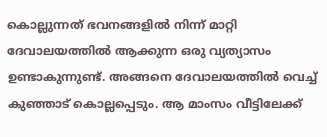കൊല്ലുന്നത് ഭവനങ്ങളിൽ നിന്ന് മാറ്റി ദേവാലയത്തിൽ ആക്കുന്ന ഒരു വ്യത്യാസം ഉണ്ടാകുന്നുണ്ട്. അങ്ങനെ ദേവാലയത്തിൽ വെച്ച് കുഞ്ഞാട് കൊല്ലപ്പെടും. ആ മാംസം വീട്ടിലേക്ക്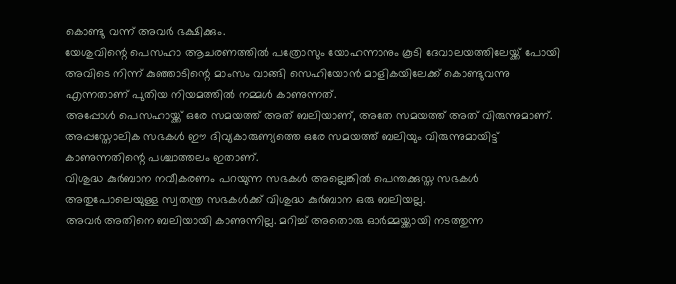കൊണ്ടു വന്ന് അവർ ഭക്ഷിക്കും.
യേശുവിന്റെ പെസഹാ ആചരണത്തിൽ പത്രോസും യോഹന്നാനും കൂടി ദേവാലയത്തിലേയ്ക്ക് പോയി അവിടെ നിന്ന് കുഞ്ഞാടിന്റെ മാംസം വാങ്ങി സെഹിയോൻ മാളികയിലേക്ക് കൊണ്ടുവന്നു എന്നതാണ് പുതിയ നിയമത്തിൽ നമ്മൾ കാണുന്നത്.
അപ്പോൾ പെസഹായ്ക്ക് ഒരേ സമയത്ത് അത് ബലിയാണ്, അതേ സമയത്ത് അത് വിരുന്നുമാണ്.
അപ്പസ്തോലിക സഭകൾ ഈ ദിവ്യകാരുണ്യത്തെ ഒരേ സമയത്ത് ബലിയും വിരുന്നുമായിട്ട് കാണുന്നതിന്റെ പശ്ചാത്തലം ഇതാണ്.
വിശുദ്ധ കുർബാന നവീകരണം പറയുന്ന സഭകൾ അല്ലെങ്കിൽ പെന്തക്കുസ്ത സഭകൾ അതുപോലെയുള്ള സ്വതന്ത്ര സഭകൾക്ക് വിശുദ്ധ കുർബാന ഒരു ബലിയല്ല.
അവർ അതിനെ ബലിയായി കാണുന്നില്ല. മറിച്ച് അതൊരു ഓർമ്മയ്ക്കായി നടത്തുന്ന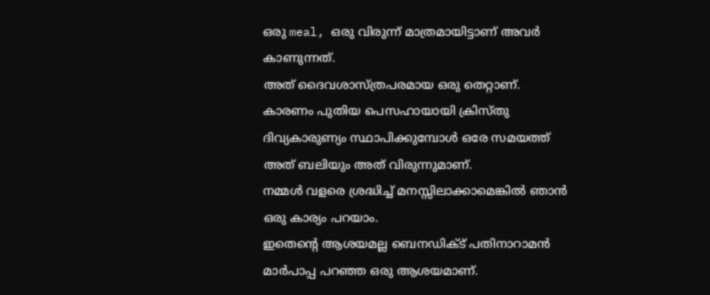ഒരു meal, ഒരു വിരുന്ന് മാത്രമായിട്ടാണ് അവർ കാണുന്നത്.
അത് ദൈവശാസ്ത്രപരമായ ഒരു തെറ്റാണ്.
കാരണം പുതിയ പെസഹായായി ക്രിസ്തു ദിവ്യകാരുണ്യം സ്ഥാപിക്കുമ്പോൾ ഒരേ സമയത്ത് അത് ബലിയും അത് വിരുന്നുമാണ്.
നമ്മൾ വളരെ ശ്രദ്ധിച്ച് മനസ്സിലാക്കാമെങ്കിൽ ഞാൻ ഒരു കാര്യം പറയാം.
ഇതെന്റെ ആശയമല്ല ബെനഡിക്ട് പതിനാറാമൻ മാർപാപ്പ പറഞ്ഞ ഒരു ആശയമാണ്.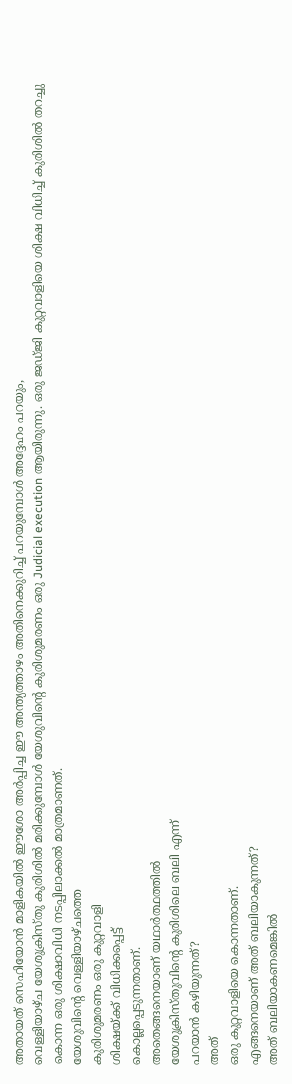അതായത് സെഹിയോൻ മാളികയിൽ ഈശോ അർപ്പിച്ച ഈ അന്ത്യത്താഴം അതിനെക്കുറിച്ച് പറയുമ്പോൾ അദ്ദേഹം പറയും,
വെള്ളിയാഴ്ച യേശുക്രിസ്തു കുരിശിൽ മരിക്കുമ്പോൾ യേശുവിന്റെ കുരിശുമരണം ഒരു Judicial execution ആയിരുന്നു. ഒരു ജഡ്ജി കുറ്റവാളിയെ ശിക്ഷ വിധിച്ച് കുരിശിൽ തറച്ചു കൊന്ന ഒരു ശിക്ഷാവിധി നടപ്പിലാക്കൽ മാത്രമാണത്.
യേശുവിന്റെ വെള്ളിയാഴ്ചത്തെ
കുരിശുമരണം ഒരു കുറ്റവാളി
ശിക്ഷയ്ക്ക് വിധിക്കപ്പെട്ട്
കൊല്ലപ്പെടുന്നതാണ്.
അതെങ്ങനെയാണ് യഥാർത്ഥത്തിൽ
യേശുക്രിസ്തുവിന്റെ കുരിശിലെ ബലി എന്ന്
പറയാൻ കഴിയുന്നത്?
അത്
ഒരു കുറ്റവാളിയെ കൊന്നതാണ്.
എങ്ങനെയാണ് അത് ബലിയാകുന്നത്?
അത് ബലിയാകണമെങ്കിൽ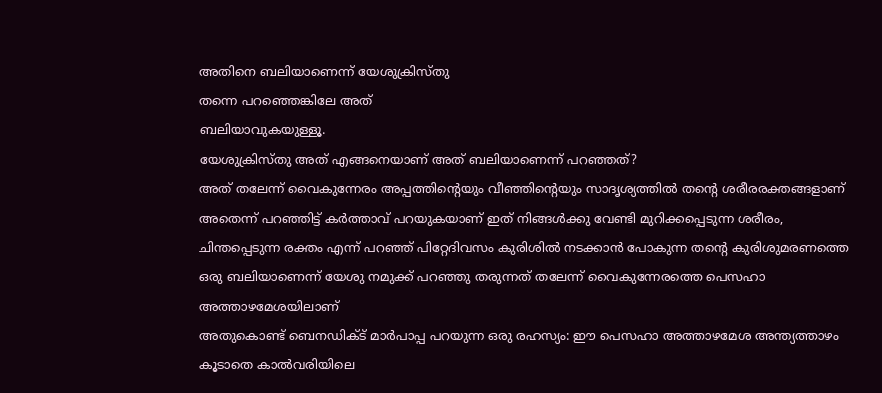അതിനെ ബലിയാണെന്ന് യേശുക്രിസ്തു
തന്നെ പറഞ്ഞെങ്കിലേ അത്
ബലിയാവുകയുള്ളൂ.
യേശുക്രിസ്തു അത് എങ്ങനെയാണ് അത് ബലിയാണെന്ന് പറഞ്ഞത്?
അത് തലേന്ന് വൈകുന്നേരം അപ്പത്തിന്റെയും വീഞ്ഞിന്റെയും സാദൃശ്യത്തിൽ തന്റെ ശരീരരക്തങ്ങളാണ് അതെന്ന് പറഞ്ഞിട്ട് കർത്താവ് പറയുകയാണ് ഇത് നിങ്ങൾക്കു വേണ്ടി മുറിക്കപ്പെടുന്ന ശരീരം, ചിന്തപ്പെടുന്ന രക്തം എന്ന് പറഞ്ഞ് പിറ്റേദിവസം കുരിശിൽ നടക്കാൻ പോകുന്ന തന്റെ കുരിശുമരണത്തെ ഒരു ബലിയാണെന്ന് യേശു നമുക്ക് പറഞ്ഞു തരുന്നത് തലേന്ന് വൈകുന്നേരത്തെ പെസഹാ അത്താഴമേശയിലാണ്
അതുകൊണ്ട് ബെനഡിക്ട് മാർപാപ്പ പറയുന്ന ഒരു രഹസ്യം: ഈ പെസഹാ അത്താഴമേശ അന്ത്യത്താഴം കൂടാതെ കാൽവരിയിലെ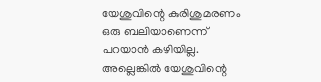യേശുവിന്റെ കുരിശുമരണം ഒരു ബലിയാണെന്ന് പറയാൻ കഴിയില്ല.
അല്ലെങ്കിൽ യേശുവിന്റെ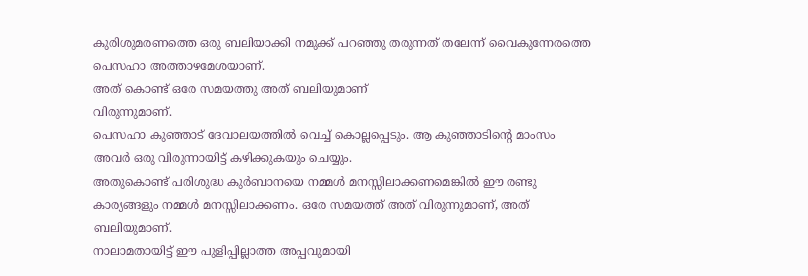കുരിശുമരണത്തെ ഒരു ബലിയാക്കി നമുക്ക് പറഞ്ഞു തരുന്നത് തലേന്ന് വൈകുന്നേരത്തെ പെസഹാ അത്താഴമേശയാണ്.
അത് കൊണ്ട് ഒരേ സമയത്തു അത് ബലിയുമാണ്
വിരുന്നുമാണ്.
പെസഹാ കുഞ്ഞാട് ദേവാലയത്തിൽ വെച്ച് കൊല്ലപ്പെടും. ആ കുഞ്ഞാടിന്റെ മാംസം അവർ ഒരു വിരുന്നായിട്ട് കഴിക്കുകയും ചെയ്യും.
അതുകൊണ്ട് പരിശുദ്ധ കുർബാനയെ നമ്മൾ മനസ്സിലാക്കണമെങ്കിൽ ഈ രണ്ടു കാര്യങ്ങളും നമ്മൾ മനസ്സിലാക്കണം. ഒരേ സമയത്ത് അത് വിരുന്നുമാണ്, അത് ബലിയുമാണ്.
നാലാമതായിട്ട് ഈ പുളിപ്പില്ലാത്ത അപ്പവുമായി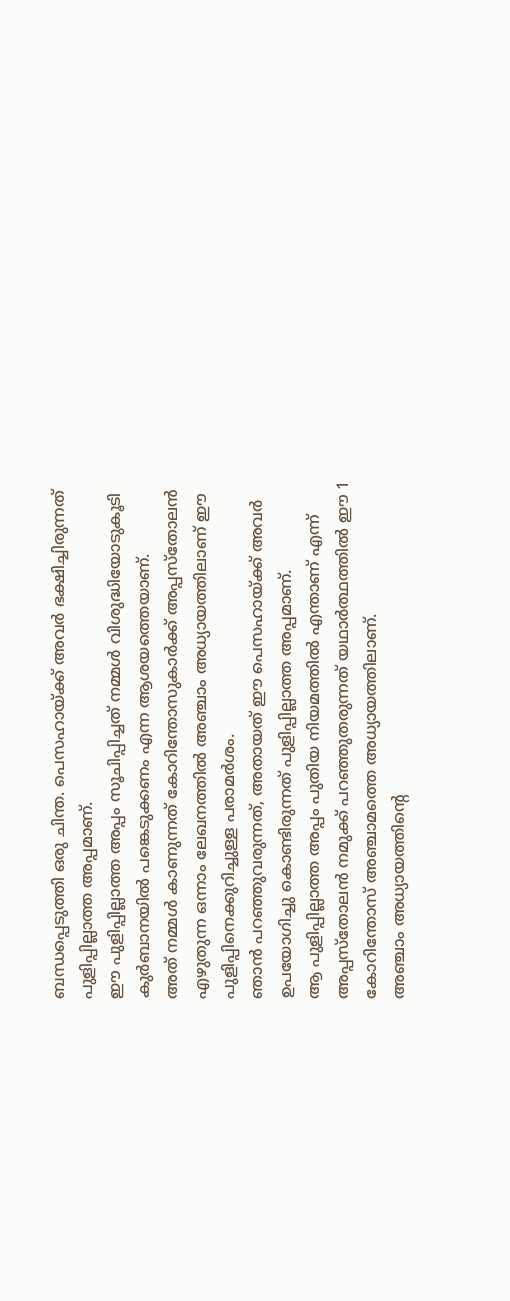ബന്ധപ്പെടുത്തി ഒരു ചിന്ത. പെസഹായ്ക്ക് അവർ ഭക്ഷിച്ചിരുന്നത് പുളിപ്പില്ലാത്ത അപ്പമാണ്.
ഈ പുളിപ്പില്ലാത്ത അപ്പം സൂചിപ്പിച്ചത് നമ്മൾ വിശുദ്ധിയോടുകൂടി കുർബാനയിൽ പങ്കെടുക്കണം എന്ന ആശയത്തെയാണ്.
അത് നമ്മൾ കാണുന്നത് കോറിന്തോസുകാർക്ക് അപ്പസ്തോലൻ എഴുതുന്ന ഒന്നാം ലേഖനത്തിൽ അഞ്ചാം അധ്യായത്തിലാണ് ഈ പുളിപ്പിനെക്കുറിച്ചുള്ള പരാമർശം.
ഞാൻ പറഞ്ഞുവരുന്നത്, അതായത് ഈ പെസഹായ്ക്ക് അവർ ഉപയോഗിച്ചു കൊണ്ടിരുന്നത് പുളിപ്പില്ലാത്ത അപ്പമാണ്.
ആ പുളിപ്പില്ലാത്ത അപ്പം പുതിയ നിയമത്തിൽ എന്താണ് എന്ന് അപ്പസ്തോലൻ നമുക്ക് പറഞ്ഞുതരുന്നത് യഥാർത്ഥത്തിൽ ഈ 1 കോറിന്തോസ് അഞ്ചാമത്തെ അധ്യായത്തിലാണ്.
അഞ്ചാം അധ്യായത്തിന്റെ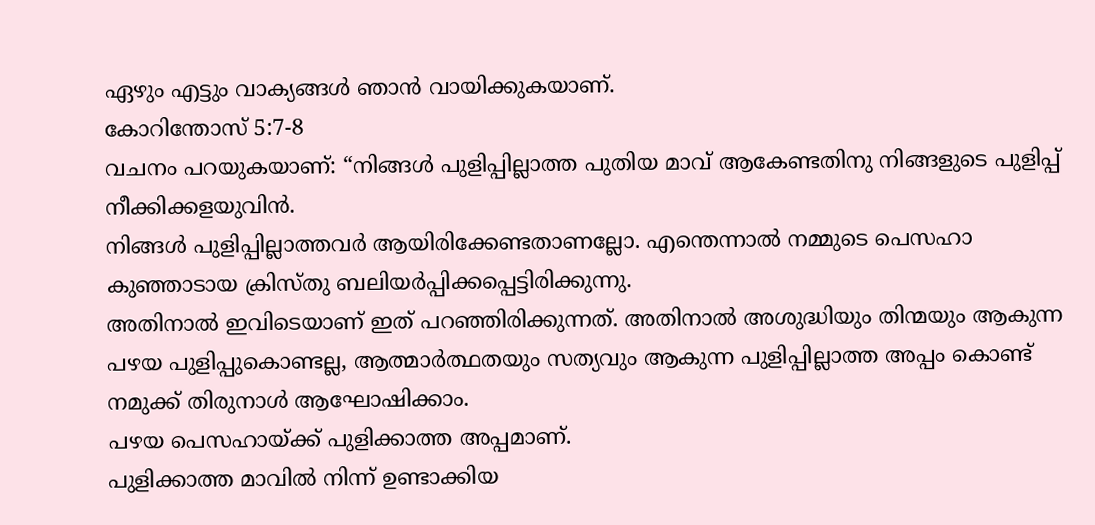ഏഴും എട്ടും വാക്യങ്ങൾ ഞാൻ വായിക്കുകയാണ്.
കോറിന്തോസ് 5:7-8
വചനം പറയുകയാണ്: “നിങ്ങൾ പുളിപ്പില്ലാത്ത പുതിയ മാവ് ആകേണ്ടതിനു നിങ്ങളുടെ പുളിപ്പ് നീക്കിക്കളയുവിൻ.
നിങ്ങൾ പുളിപ്പില്ലാത്തവർ ആയിരിക്കേണ്ടതാണല്ലോ. എന്തെന്നാൽ നമ്മുടെ പെസഹാ കുഞ്ഞാടായ ക്രിസ്തു ബലിയർപ്പിക്കപ്പെട്ടിരിക്കുന്നു.
അതിനാൽ ഇവിടെയാണ് ഇത് പറഞ്ഞിരിക്കുന്നത്. അതിനാൽ അശുദ്ധിയും തിന്മയും ആകുന്ന പഴയ പുളിപ്പുകൊണ്ടല്ല, ആത്മാർത്ഥതയും സത്യവും ആകുന്ന പുളിപ്പില്ലാത്ത അപ്പം കൊണ്ട് നമുക്ക് തിരുനാൾ ആഘോഷിക്കാം.
പഴയ പെസഹായ്ക്ക് പുളിക്കാത്ത അപ്പമാണ്.
പുളിക്കാത്ത മാവിൽ നിന്ന് ഉണ്ടാക്കിയ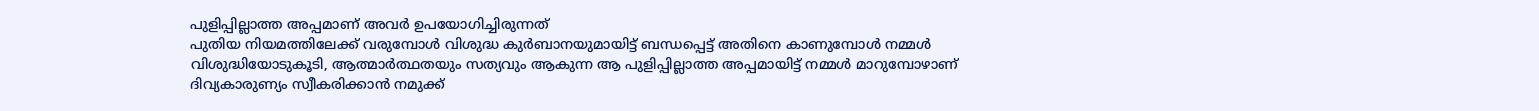പുളിപ്പില്ലാത്ത അപ്പമാണ് അവർ ഉപയോഗിച്ചിരുന്നത്
പുതിയ നിയമത്തിലേക്ക് വരുമ്പോൾ വിശുദ്ധ കുർബാനയുമായിട്ട് ബന്ധപ്പെട്ട് അതിനെ കാണുമ്പോൾ നമ്മൾ വിശുദ്ധിയോടുകൂടി, ആത്മാർത്ഥതയും സത്യവും ആകുന്ന ആ പുളിപ്പില്ലാത്ത അപ്പമായിട്ട് നമ്മൾ മാറുമ്പോഴാണ് ദിവ്യകാരുണ്യം സ്വീകരിക്കാൻ നമുക്ക്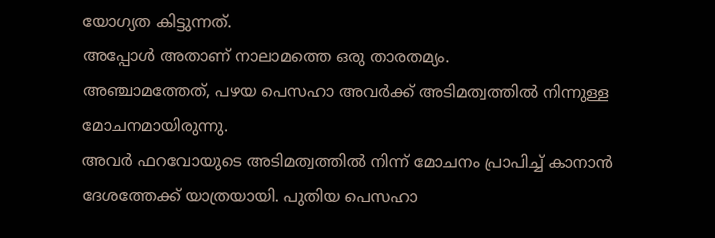യോഗ്യത കിട്ടുന്നത്.
അപ്പോൾ അതാണ് നാലാമത്തെ ഒരു താരതമ്യം.
അഞ്ചാമത്തേത്, പഴയ പെസഹാ അവർക്ക് അടിമത്വത്തിൽ നിന്നുള്ള മോചനമായിരുന്നു.
അവർ ഫറവോയുടെ അടിമത്വത്തിൽ നിന്ന് മോചനം പ്രാപിച്ച് കാനാൻ ദേശത്തേക്ക് യാത്രയായി. പുതിയ പെസഹാ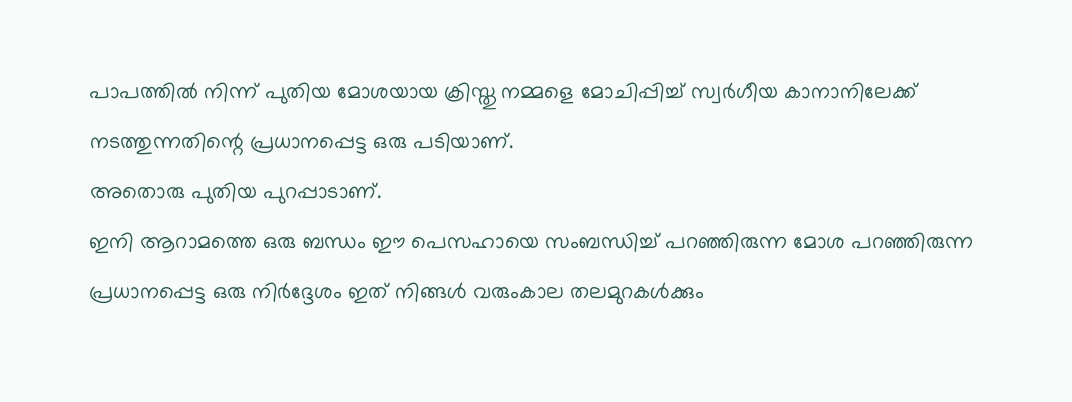പാപത്തിൽ നിന്ന് പുതിയ മോശയായ ക്രിസ്തു നമ്മളെ മോചിപ്പിച്ച് സ്വർഗീയ കാനാനിലേക്ക് നടത്തുന്നതിന്റെ പ്രധാനപ്പെട്ട ഒരു പടിയാണ്.
അതൊരു പുതിയ പുറപ്പാടാണ്.
ഇനി ആറാമത്തെ ഒരു ബന്ധം ഈ പെസഹായെ സംബന്ധിച്ച് പറഞ്ഞിരുന്ന മോശ പറഞ്ഞിരുന്ന പ്രധാനപ്പെട്ട ഒരു നിർദ്ദേശം ഇത് നിങ്ങൾ വരുംകാല തലമുറകൾക്കും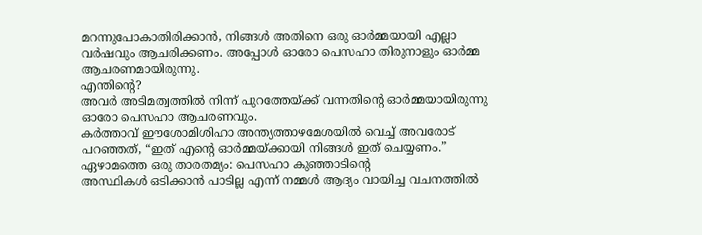മറന്നുപോകാതിരിക്കാൻ, നിങ്ങൾ അതിനെ ഒരു ഓർമ്മയായി എല്ലാ വർഷവും ആചരിക്കണം. അപ്പോൾ ഓരോ പെസഹാ തിരുനാളും ഓർമ്മ ആചരണമായിരുന്നു.
എന്തിന്റെ?
അവർ അടിമത്വത്തിൽ നിന്ന് പുറത്തേയ്ക്ക് വന്നതിന്റെ ഓർമ്മയായിരുന്നു ഓരോ പെസഹാ ആചരണവും.
കർത്താവ് ഈശോമിശിഹാ അന്ത്യത്താഴമേശയിൽ വെച്ച് അവരോട് പറഞ്ഞത്, “ഇത് എന്റെ ഓർമ്മയ്ക്കായി നിങ്ങൾ ഇത് ചെയ്യണം.”
ഏഴാമത്തെ ഒരു താരതമ്യം: പെസഹാ കുഞ്ഞാടിന്റെ
അസ്ഥികൾ ഒടിക്കാൻ പാടില്ല എന്ന് നമ്മൾ ആദ്യം വായിച്ച വചനത്തിൽ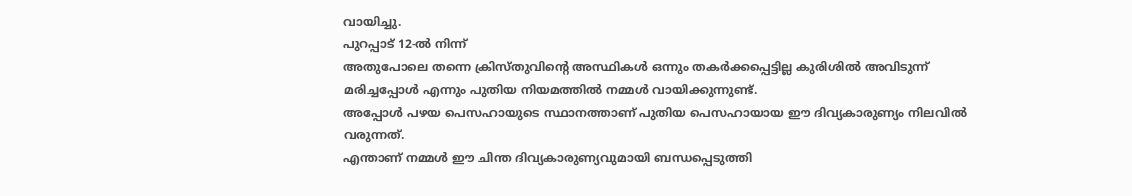വായിച്ചു.
പുറപ്പാട് 12-ൽ നിന്ന്
അതുപോലെ തന്നെ ക്രിസ്തുവിന്റെ അസ്ഥികൾ ഒന്നും തകർക്കപ്പെട്ടില്ല കുരിശിൽ അവിടുന്ന് മരിച്ചപ്പോൾ എന്നും പുതിയ നിയമത്തിൽ നമ്മൾ വായിക്കുന്നുണ്ട്.
അപ്പോൾ പഴയ പെസഹായുടെ സ്ഥാനത്താണ് പുതിയ പെസഹായായ ഈ ദിവ്യകാരുണ്യം നിലവിൽ വരുന്നത്.
എന്താണ് നമ്മൾ ഈ ചിന്ത ദിവ്യകാരുണ്യവുമായി ബന്ധപ്പെടുത്തി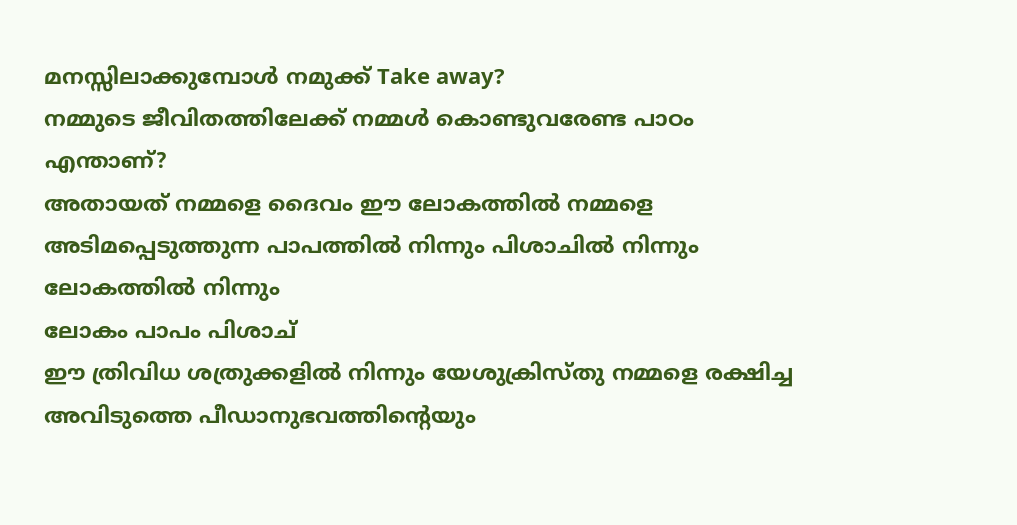മനസ്സിലാക്കുമ്പോൾ നമുക്ക് Take away?
നമ്മുടെ ജീവിതത്തിലേക്ക് നമ്മൾ കൊണ്ടുവരേണ്ട പാഠം എന്താണ്?
അതായത് നമ്മളെ ദൈവം ഈ ലോകത്തിൽ നമ്മളെ അടിമപ്പെടുത്തുന്ന പാപത്തിൽ നിന്നും പിശാചിൽ നിന്നും ലോകത്തിൽ നിന്നും
ലോകം പാപം പിശാച്
ഈ ത്രിവിധ ശത്രുക്കളിൽ നിന്നും യേശുക്രിസ്തു നമ്മളെ രക്ഷിച്ച അവിടുത്തെ പീഡാനുഭവത്തിന്റെയും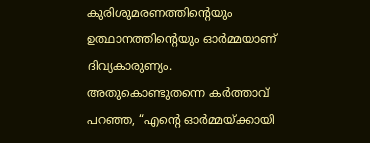കുരിശുമരണത്തിന്റെയും ഉത്ഥാനത്തിന്റെയും ഓർമ്മയാണ് ദിവ്യകാരുണ്യം.
അതുകൊണ്ടുതന്നെ കർത്താവ് പറഞ്ഞ, “എന്റെ ഓർമ്മയ്ക്കായി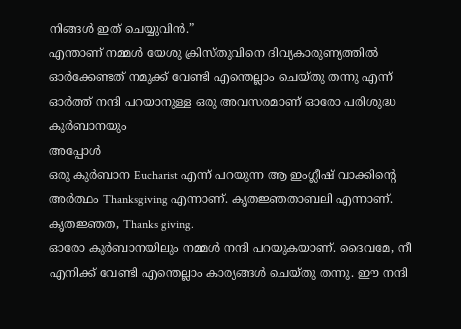നിങ്ങൾ ഇത് ചെയ്യുവിൻ.”
എന്താണ് നമ്മൾ യേശു ക്രിസ്തുവിനെ ദിവ്യകാരുണ്യത്തിൽ ഓർക്കേണ്ടത് നമുക്ക് വേണ്ടി എന്തെല്ലാം ചെയ്തു തന്നു എന്ന് ഓർത്ത് നന്ദി പറയാനുള്ള ഒരു അവസരമാണ് ഓരോ പരിശുദ്ധ കുർബാനയും
അപ്പോൾ
ഒരു കുർബാന Eucharist എന്ന് പറയുന്ന ആ ഇംഗ്ലീഷ് വാക്കിന്റെ അർത്ഥം Thanksgiving എന്നാണ്. കൃതജ്ഞതാബലി എന്നാണ്.
കൃതജ്ഞത, Thanks giving.
ഓരോ കുർബാനയിലും നമ്മൾ നന്ദി പറയുകയാണ്. ദൈവമേ, നീ എനിക്ക് വേണ്ടി എന്തെല്ലാം കാര്യങ്ങൾ ചെയ്തു തന്നു. ഈ നന്ദി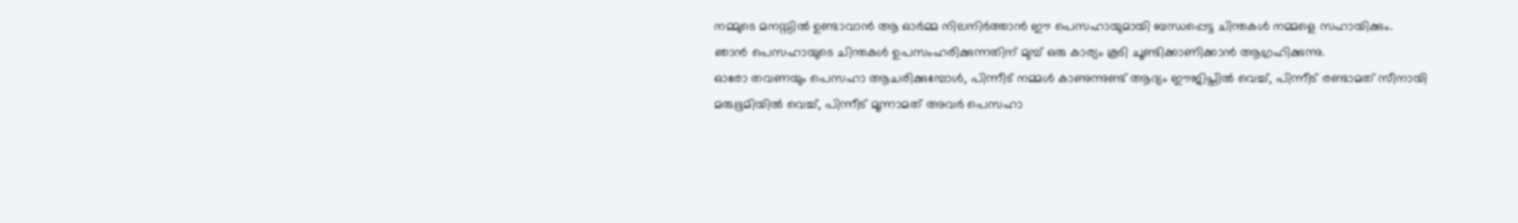നമ്മുടെ മനസ്സിൽ ഉണ്ടാവാൻ ആ ഓർമ്മ നിലനിർത്താൻ ഈ പെസഹായുമായി ബന്ധപ്പെട്ട ചിന്തകൾ നമ്മളെ സഹായിക്കും.
ഞാൻ പെസഹായുടെ ചിന്തകൾ ഉപസംഹരിക്കുന്നതിന് മുമ്പ് ഒരു കാര്യം കൂടി ചൂണ്ടിക്കാണിക്കാൻ ആഗ്രഹിക്കുന്നു.
ഓരോ തവണയും പെസഹാ ആചരിക്കുമ്പോൾ, പിന്നീട് നമ്മൾ കാണുന്നുണ്ട് ആദ്യം ഈജിപ്തിൽ വെച്ച്, പിന്നീട് രണ്ടാമത് സീനായി മരുഭൂമിയിൽ വെച്ച്, പിന്നീട് മൂന്നാമത് അവർ പെസഹാ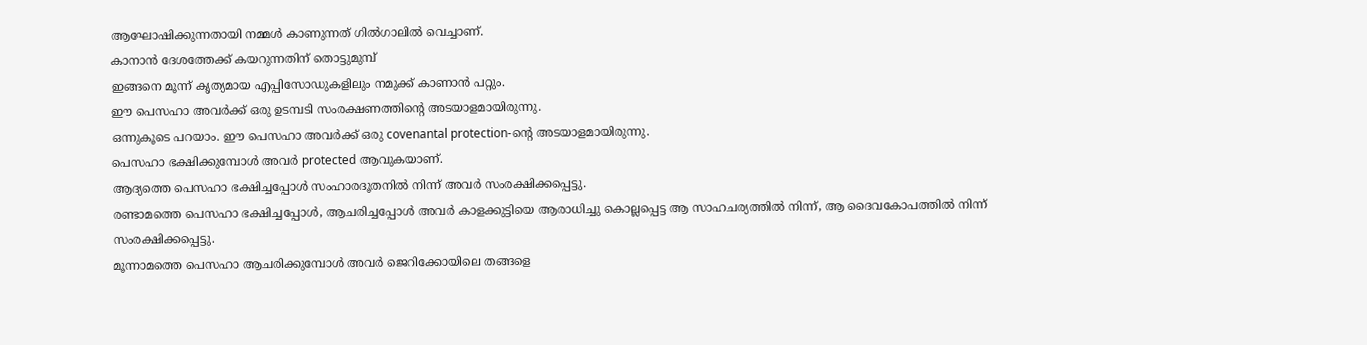ആഘോഷിക്കുന്നതായി നമ്മൾ കാണുന്നത് ഗിൽഗാലിൽ വെച്ചാണ്.
കാനാൻ ദേശത്തേക്ക് കയറുന്നതിന് തൊട്ടുമുമ്പ്
ഇങ്ങനെ മൂന്ന് കൃത്യമായ എപ്പിസോഡുകളിലും നമുക്ക് കാണാൻ പറ്റും.
ഈ പെസഹാ അവർക്ക് ഒരു ഉടമ്പടി സംരക്ഷണത്തിന്റെ അടയാളമായിരുന്നു.
ഒന്നുകൂടെ പറയാം. ഈ പെസഹാ അവർക്ക് ഒരു covenantal protection-ന്റെ അടയാളമായിരുന്നു.
പെസഹാ ഭക്ഷിക്കുമ്പോൾ അവർ protected ആവുകയാണ്.
ആദ്യത്തെ പെസഹാ ഭക്ഷിച്ചപ്പോൾ സംഹാരദൂതനിൽ നിന്ന് അവർ സംരക്ഷിക്കപ്പെട്ടു.
രണ്ടാമത്തെ പെസഹാ ഭക്ഷിച്ചപ്പോൾ, ആചരിച്ചപ്പോൾ അവർ കാളക്കുട്ടിയെ ആരാധിച്ചു കൊല്ലപ്പെട്ട ആ സാഹചര്യത്തിൽ നിന്ന്, ആ ദൈവകോപത്തിൽ നിന്ന് സംരക്ഷിക്കപ്പെട്ടു.
മൂന്നാമത്തെ പെസഹാ ആചരിക്കുമ്പോൾ അവർ ജെറിക്കോയിലെ തങ്ങളെ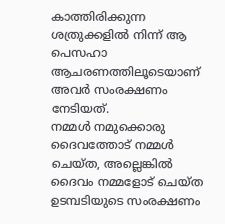കാത്തിരിക്കുന്ന ശത്രുക്കളിൽ നിന്ന് ആ പെസഹാ ആചരണത്തിലൂടെയാണ് അവർ സംരക്ഷണം നേടിയത്.
നമ്മൾ നമുക്കൊരു ദൈവത്തോട് നമ്മൾ ചെയ്ത, അല്ലെങ്കിൽ ദൈവം നമ്മളോട് ചെയ്ത ഉടമ്പടിയുടെ സംരക്ഷണം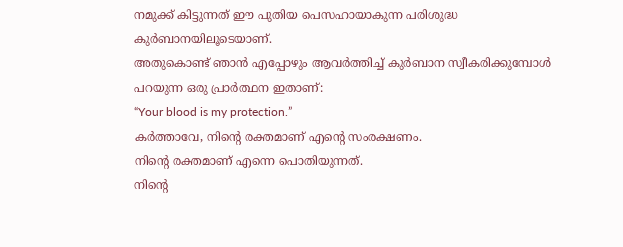നമുക്ക് കിട്ടുന്നത് ഈ പുതിയ പെസഹായാകുന്ന പരിശുദ്ധ കുർബാനയിലൂടെയാണ്.
അതുകൊണ്ട് ഞാൻ എപ്പോഴും ആവർത്തിച്ച് കുർബാന സ്വീകരിക്കുമ്പോൾ പറയുന്ന ഒരു പ്രാർത്ഥന ഇതാണ്:
“Your blood is my protection.”
കർത്താവേ, നിന്റെ രക്തമാണ് എന്റെ സംരക്ഷണം.
നിന്റെ രക്തമാണ് എന്നെ പൊതിയുന്നത്.
നിന്റെ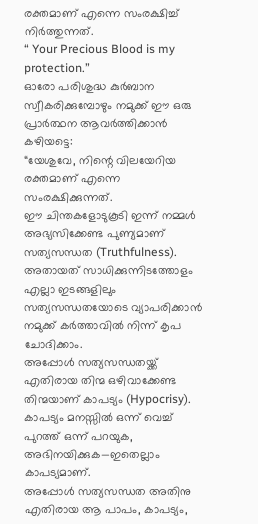രക്തമാണ് എന്നെ സംരക്ഷിച്ച് നിർത്തുന്നത്.
“ Your Precious Blood is my protection.”
ഓരോ പരിശുദ്ധ കുർബാന സ്വീകരിക്കുമ്പോഴും നമുക്ക് ഈ ഒരു പ്രാർത്ഥന ആവർത്തിക്കാൻ കഴിയട്ടെ:
“യേശുവേ, നിന്റെ വിലയേറിയ രക്തമാണ് എന്നെ സംരക്ഷിക്കുന്നത്.
ഈ ചിന്തകളോടുകൂടി ഇന്ന് നമ്മൾ അഭ്യസിക്കേണ്ട പുണ്യമാണ് സത്യസന്ധത (Truthfulness).
അതായത് സാധിക്കുന്നിടത്തോളം എല്ലാ ഇടങ്ങളിലും സത്യസന്ധതയോടെ വ്യാപരിക്കാൻ നമുക്ക് കർത്താവിൽ നിന്ന് കൃപ ചോദിക്കാം.
അപ്പോൾ സത്യസന്ധതയ്ക്ക് എതിരായ തിന്മ ഒഴിവാക്കേണ്ട തിന്മയാണ് കാപട്യം (Hypocrisy).
കാപട്യം മനസ്സിൽ ഒന്ന് വെച്ച് പുറത്ത് ഒന്ന് പറയുക, അഭിനയിക്കുക—ഇതെല്ലാം കാപട്യമാണ്.
അപ്പോൾ സത്യസന്ധത അതിനു എതിരായ ആ പാപം, കാപട്യം,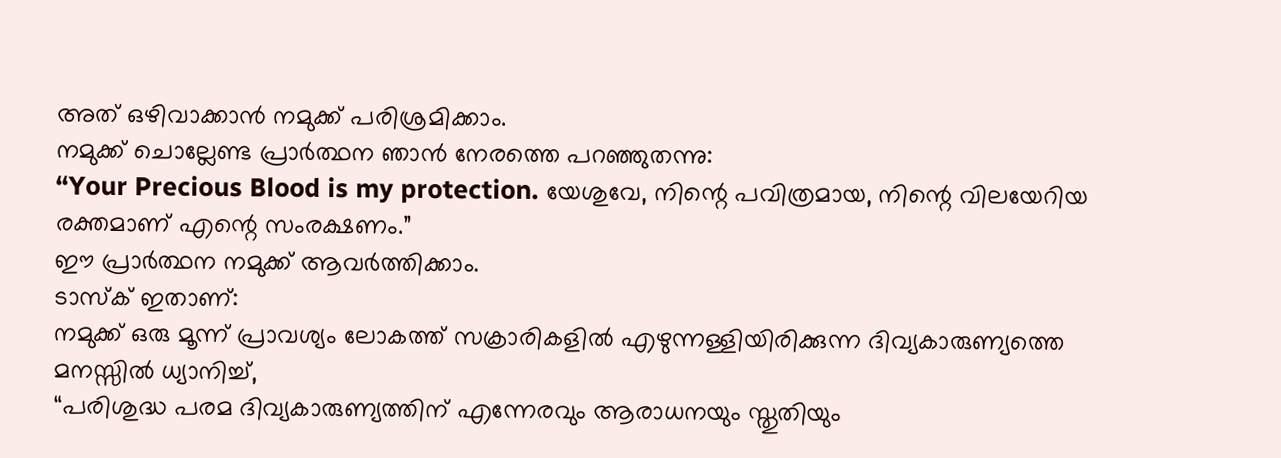അത് ഒഴിവാക്കാൻ നമുക്ക് പരിശ്രമിക്കാം.
നമുക്ക് ചൊല്ലേണ്ട പ്രാർത്ഥന ഞാൻ നേരത്തെ പറഞ്ഞുതന്നു:
“Your Precious Blood is my protection. യേശുവേ, നിന്റെ പവിത്രമായ, നിന്റെ വിലയേറിയ രക്തമാണ് എന്റെ സംരക്ഷണം.”
ഈ പ്രാർത്ഥന നമുക്ക് ആവർത്തിക്കാം.
ടാസ്ക് ഇതാണ്:
നമുക്ക് ഒരു മൂന്ന് പ്രാവശ്യം ലോകത്ത് സക്രാരികളിൽ എഴുന്നള്ളിയിരിക്കുന്ന ദിവ്യകാരുണ്യത്തെ മനസ്സിൽ ധ്യാനിച്ച്,
“പരിശുദ്ധ പരമ ദിവ്യകാരുണ്യത്തിന് എന്നേരവും ആരാധനയും സ്തുതിയും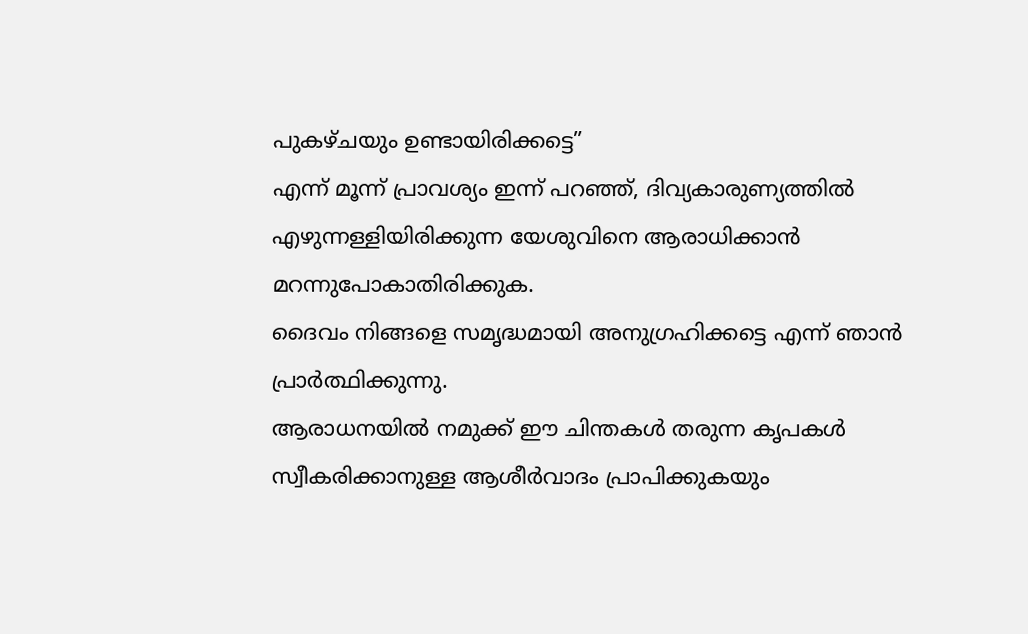പുകഴ്ചയും ഉണ്ടായിരിക്കട്ടെ”
എന്ന് മൂന്ന് പ്രാവശ്യം ഇന്ന് പറഞ്ഞ്, ദിവ്യകാരുണ്യത്തിൽ എഴുന്നള്ളിയിരിക്കുന്ന യേശുവിനെ ആരാധിക്കാൻ മറന്നുപോകാതിരിക്കുക.
ദൈവം നിങ്ങളെ സമൃദ്ധമായി അനുഗ്രഹിക്കട്ടെ എന്ന് ഞാൻ പ്രാർത്ഥിക്കുന്നു.
ആരാധനയിൽ നമുക്ക് ഈ ചിന്തകൾ തരുന്ന കൃപകൾ സ്വീകരിക്കാനുള്ള ആശീർവാദം പ്രാപിക്കുകയും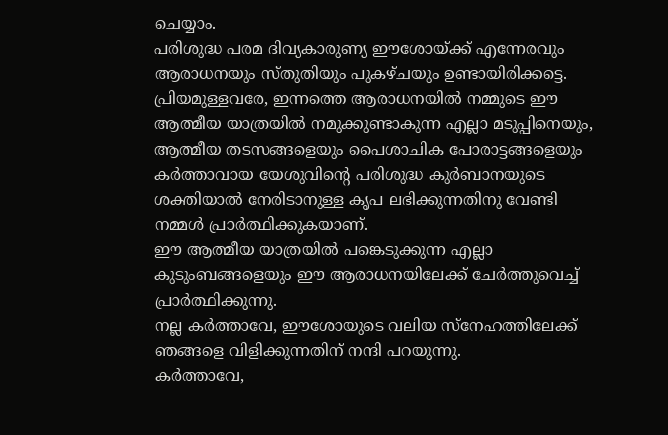ചെയ്യാം.
പരിശുദ്ധ പരമ ദിവ്യകാരുണ്യ ഈശോയ്ക്ക് എന്നേരവും ആരാധനയും സ്തുതിയും പുകഴ്ചയും ഉണ്ടായിരിക്കട്ടെ.
പ്രിയമുള്ളവരേ, ഇന്നത്തെ ആരാധനയിൽ നമ്മുടെ ഈ ആത്മീയ യാത്രയിൽ നമുക്കുണ്ടാകുന്ന എല്ലാ മടുപ്പിനെയും, ആത്മീയ തടസങ്ങളെയും പൈശാചിക പോരാട്ടങ്ങളെയും കർത്താവായ യേശുവിന്റെ പരിശുദ്ധ കുർബാനയുടെ ശക്തിയാൽ നേരിടാനുള്ള കൃപ ലഭിക്കുന്നതിനു വേണ്ടി നമ്മൾ പ്രാർത്ഥിക്കുകയാണ്.
ഈ ആത്മീയ യാത്രയിൽ പങ്കെടുക്കുന്ന എല്ലാ കുടുംബങ്ങളെയും ഈ ആരാധനയിലേക്ക് ചേർത്തുവെച്ച് പ്രാർത്ഥിക്കുന്നു.
നല്ല കർത്താവേ, ഈശോയുടെ വലിയ സ്നേഹത്തിലേക്ക് ഞങ്ങളെ വിളിക്കുന്നതിന് നന്ദി പറയുന്നു.
കർത്താവേ,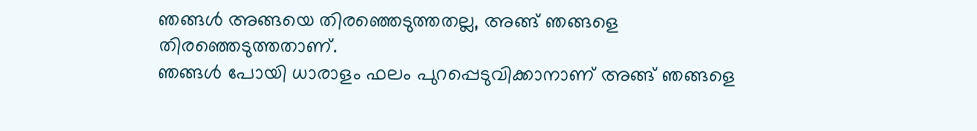ഞങ്ങൾ അങ്ങയെ തിരഞ്ഞെടുത്തതല്ല, അങ്ങ് ഞങ്ങളെ തിരഞ്ഞെടുത്തതാണ്.
ഞങ്ങൾ പോയി ധാരാളം ഫലം പുറപ്പെടുവിക്കാനാണ് അങ്ങ് ഞങ്ങളെ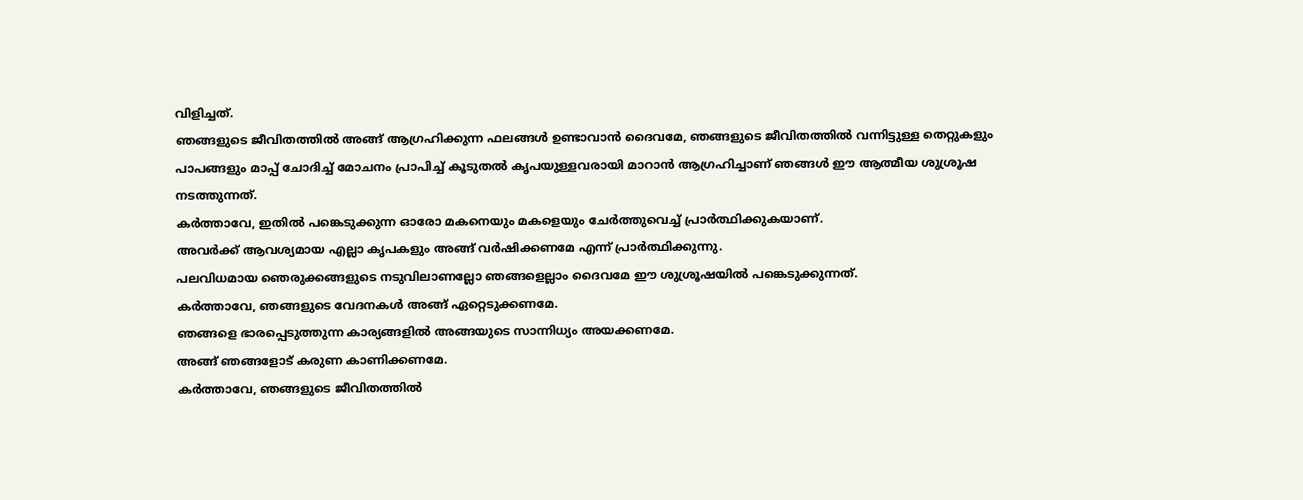വിളിച്ചത്.
ഞങ്ങളുടെ ജീവിതത്തിൽ അങ്ങ് ആഗ്രഹിക്കുന്ന ഫലങ്ങൾ ഉണ്ടാവാൻ ദൈവമേ, ഞങ്ങളുടെ ജീവിതത്തിൽ വന്നിട്ടുള്ള തെറ്റുകളും പാപങ്ങളും മാപ്പ് ചോദിച്ച് മോചനം പ്രാപിച്ച് കൂടുതൽ കൃപയുള്ളവരായി മാറാൻ ആഗ്രഹിച്ചാണ് ഞങ്ങൾ ഈ ആത്മീയ ശുശ്രൂഷ നടത്തുന്നത്.
കർത്താവേ, ഇതിൽ പങ്കെടുക്കുന്ന ഓരോ മകനെയും മകളെയും ചേർത്തുവെച്ച് പ്രാർത്ഥിക്കുകയാണ്.
അവർക്ക് ആവശ്യമായ എല്ലാ കൃപകളും അങ്ങ് വർഷിക്കണമേ എന്ന് പ്രാർത്ഥിക്കുന്നു.
പലവിധമായ ഞെരുക്കങ്ങളുടെ നടുവിലാണല്ലോ ഞങ്ങളെല്ലാം ദൈവമേ ഈ ശുശ്രൂഷയിൽ പങ്കെടുക്കുന്നത്.
കർത്താവേ, ഞങ്ങളുടെ വേദനകൾ അങ്ങ് ഏറ്റെടുക്കണമേ.
ഞങ്ങളെ ഭാരപ്പെടുത്തുന്ന കാര്യങ്ങളിൽ അങ്ങയുടെ സാന്നിധ്യം അയക്കണമേ.
അങ്ങ് ഞങ്ങളോട് കരുണ കാണിക്കണമേ.
കർത്താവേ, ഞങ്ങളുടെ ജീവിതത്തിൽ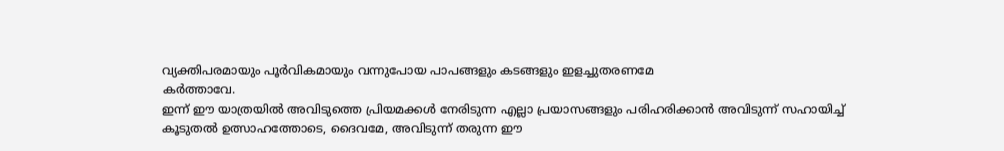വ്യക്തിപരമായും പൂർവികമായും വന്നുപോയ പാപങ്ങളും കടങ്ങളും ഇളച്ചുതരണമേ
കർത്താവേ.
ഇന്ന് ഈ യാത്രയിൽ അവിടുത്തെ പ്രിയമക്കൾ നേരിടുന്ന എല്ലാ പ്രയാസങ്ങളും പരിഹരിക്കാൻ അവിടുന്ന് സഹായിച്ച് കൂടുതൽ ഉത്സാഹത്തോടെ, ദൈവമേ, അവിടുന്ന് തരുന്ന ഈ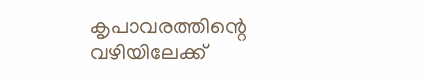കൃപാവരത്തിന്റെ വഴിയിലേക്ക്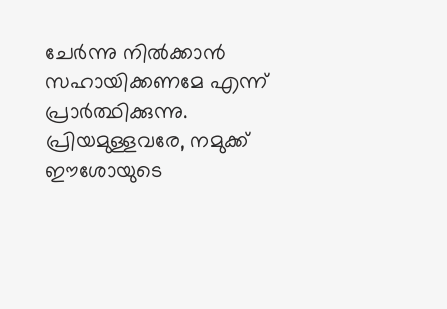ചേർന്നു നിൽക്കാൻ സഹായിക്കണമേ എന്ന് പ്രാർത്ഥിക്കുന്നു.
പ്രിയമുള്ളവരേ, നമുക്ക് ഈശോയുടെ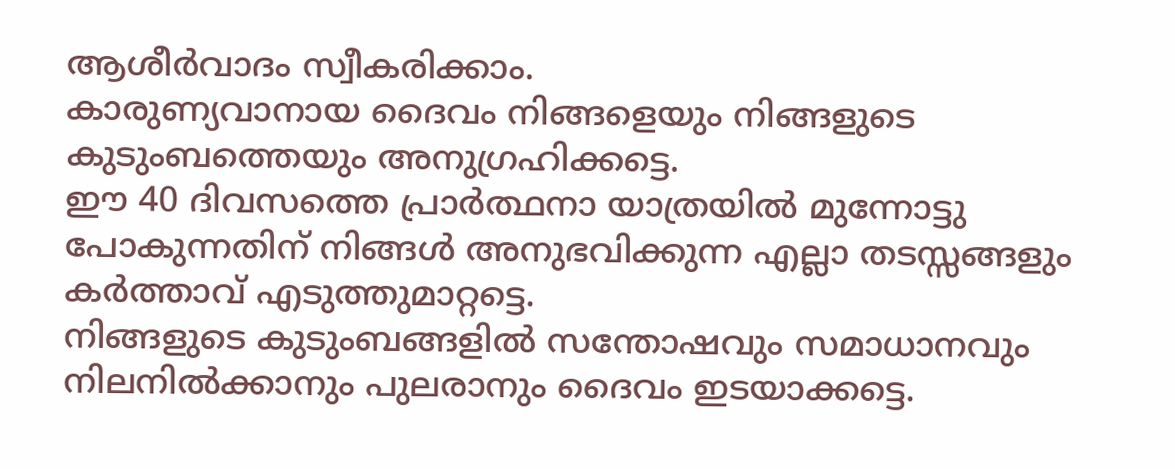ആശീർവാദം സ്വീകരിക്കാം.
കാരുണ്യവാനായ ദൈവം നിങ്ങളെയും നിങ്ങളുടെ കുടുംബത്തെയും അനുഗ്രഹിക്കട്ടെ.
ഈ 40 ദിവസത്തെ പ്രാർത്ഥനാ യാത്രയിൽ മുന്നോട്ടു പോകുന്നതിന് നിങ്ങൾ അനുഭവിക്കുന്ന എല്ലാ തടസ്സങ്ങളും കർത്താവ് എടുത്തുമാറ്റട്ടെ.
നിങ്ങളുടെ കുടുംബങ്ങളിൽ സന്തോഷവും സമാധാനവും നിലനിൽക്കാനും പുലരാനും ദൈവം ഇടയാക്കട്ടെ.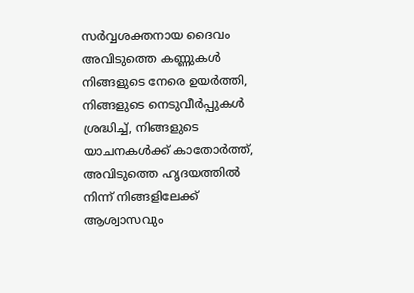സർവ്വശക്തനായ ദൈവം അവിടുത്തെ കണ്ണുകൾ നിങ്ങളുടെ നേരെ ഉയർത്തി, നിങ്ങളുടെ നെടുവീർപ്പുകൾ ശ്രദ്ധിച്ച്, നിങ്ങളുടെ യാചനകൾക്ക് കാതോർത്ത്, അവിടുത്തെ ഹൃദയത്തിൽ നിന്ന് നിങ്ങളിലേക്ക് ആശ്വാസവും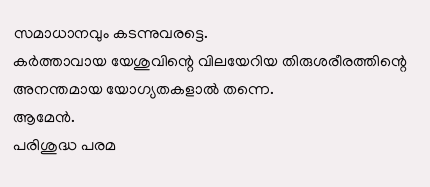സമാധാനവും കടന്നുവരട്ടെ.
കർത്താവായ യേശുവിന്റെ വിലയേറിയ തിരുശരീരത്തിന്റെ അനന്തമായ യോഗ്യതകളാൽ തന്നെ.
ആമേൻ.
പരിശുദ്ധ പരമ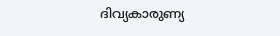ദിവ്യകാരുണ്യ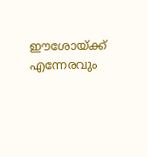ഈശോയ്ക്ക് എന്നേരവും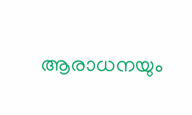ആരാധനയും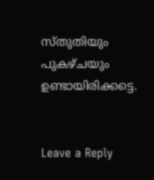സ്തുതിയും പുകഴ്ചയും ഉണ്ടായിരിക്കട്ടെ.


Leave a Reply